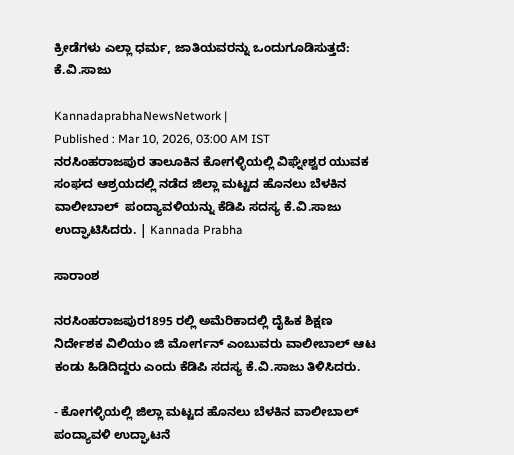ಕ್ರೀಡೆಗಳು ಎಲ್ಲಾ ಧರ್ಮ, ಜಾತಿಯವರನ್ನು ಒಂದುಗೂಡಿಸುತ್ತದೆ: ಕೆ.ವಿ.ಸಾಜು

KannadaprabhaNewsNetwork |
Published : Mar 10, 2026, 03:00 AM IST
ನರಸಿಂಹರಾಜಪುರ ತಾಲೂಕಿನ ಕೋಗಳ್ಳಿಯಲ್ಲಿ ವಿಘ್ನೇಶ್ವರ ಯುವಕ ಸಂಘದ ಆಶ್ರಯದಲ್ಲಿ ನಡೆದ ಜಿಲ್ಲಾ ಮಟ್ಟದ ಹೊನಲು ಬೆಳಕಿನ ವಾಲೀಬಾಲ್  ಪಂದ್ಯಾವಳಿಯನ್ನು ಕೆಡಿಪಿ ಸದಸ್ಯ ಕೆ.ವಿ.ಸಾಜು ಉದ್ಘಾಟಿಸಿದರು. | Kannada Prabha

ಸಾರಾಂಶ

ನರಸಿಂಹರಾಜಪುರ1895 ರಲ್ಲಿ ಅಮೆರಿಕಾದಲ್ಲಿ ದೈಹಿಕ ಶಿಕ್ಷಣ ನಿರ್ದೇಶಕ ವಿಲಿಯಂ ಜಿ ಮೋರ್ಗನ್ ಎಂಬುವರು ವಾಲೀಬಾಲ್ ಆಟ ಕಂಡು ಹಿಡಿದಿದ್ದರು ಎಂದು ಕೆಡಿಪಿ ಸದಸ್ಯ ಕೆ.ವಿ.ಸಾಜು ತಿಳಿಸಿದರು.

- ಕೋಗಳ್ಳಿಯಲ್ಲಿ ಜಿಲ್ಲಾ ಮಟ್ಟದ ಹೊನಲು ಬೆಳಕಿನ ವಾಲೀಬಾಲ್ ಪಂದ್ಯಾವಳಿ ಉದ್ಘಾಟನೆ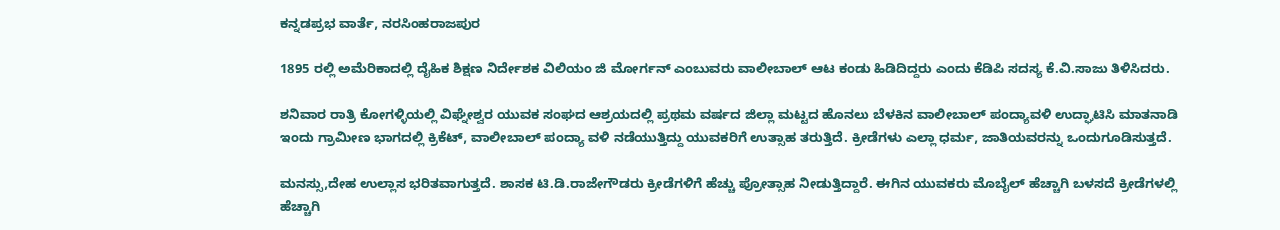ಕನ್ನಡಪ್ರಭ ವಾರ್ತೆ, ನರಸಿಂಹರಾಜಪುರ

1895 ರಲ್ಲಿ ಅಮೆರಿಕಾದಲ್ಲಿ ದೈಹಿಕ ಶಿಕ್ಷಣ ನಿರ್ದೇಶಕ ವಿಲಿಯಂ ಜಿ ಮೋರ್ಗನ್ ಎಂಬುವರು ವಾಲೀಬಾಲ್ ಆಟ ಕಂಡು ಹಿಡಿದಿದ್ದರು ಎಂದು ಕೆಡಿಪಿ ಸದಸ್ಯ ಕೆ.ವಿ.ಸಾಜು ತಿಳಿಸಿದರು.

ಶನಿವಾರ ರಾತ್ರಿ ಕೋಗಳ್ಳಿಯಲ್ಲಿ ವಿಘ್ನೇಶ್ವರ ಯುವಕ ಸಂಘದ ಆಶ್ರಯದಲ್ಲಿ ಪ್ರಥಮ ವರ್ಷದ ಜಿಲ್ಲಾ ಮಟ್ಟದ ಹೊನಲು ಬೆಳಕಿನ ವಾಲೀಬಾಲ್ ಪಂದ್ಯಾವಳಿ ಉದ್ಘಾಟಿಸಿ ಮಾತನಾಡಿ ಇಂದು ಗ್ರಾಮೀಣ ಭಾಗದಲ್ಲಿ ಕ್ರಿಕೆಟ್, ವಾಲೀಬಾಲ್ ಪಂದ್ಯಾ ವಳಿ ನಡೆಯುತ್ತಿದ್ದು ಯುವಕರಿಗೆ ಉತ್ಸಾಹ ತರುತ್ತಿದೆ. ಕ್ರೀಡೆಗಳು ಎಲ್ಲಾ ಧರ್ಮ, ಜಾತಿಯವರನ್ನು ಒಂದುಗೂಡಿಸುತ್ತದೆ.

ಮನಸ್ಸು,ದೇಹ ಉಲ್ಲಾಸ ಭರಿತವಾಗುತ್ತದೆ. ಶಾಸಕ ಟಿ.ಡಿ.ರಾಜೇಗೌಡರು ಕ್ರೀಡೆಗಳಿಗೆ ಹೆಚ್ಚು ಪ್ರೋತ್ಸಾಹ ನೀಡುತ್ತಿದ್ದಾರೆ. ಈಗಿನ ಯುವಕರು ಮೊಬೈಲ್ ಹೆಚ್ಚಾಗಿ ಬಳಸದೆ ಕ್ರೀಡೆಗಳಲ್ಲಿ ಹೆಚ್ಚಾಗಿ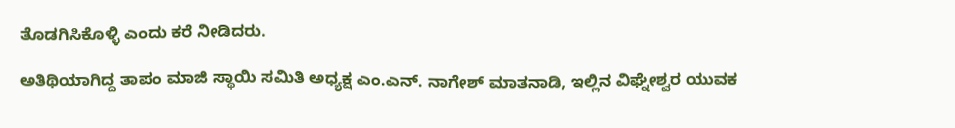ತೊಡಗಿಸಿಕೊಳ್ಳಿ ಎಂದು ಕರೆ ನೀಡಿದರು.

ಅತಿಥಿಯಾಗಿದ್ದ ತಾಪಂ ಮಾಜಿ ಸ್ಥಾಯಿ ಸಮಿತಿ ಅಧ್ಯಕ್ಷ ಎಂ.ಎನ್. ನಾಗೇಶ್ ಮಾತನಾಡಿ, ಇಲ್ಲಿನ ವಿಘ್ನೇಶ್ವರ ಯುವಕ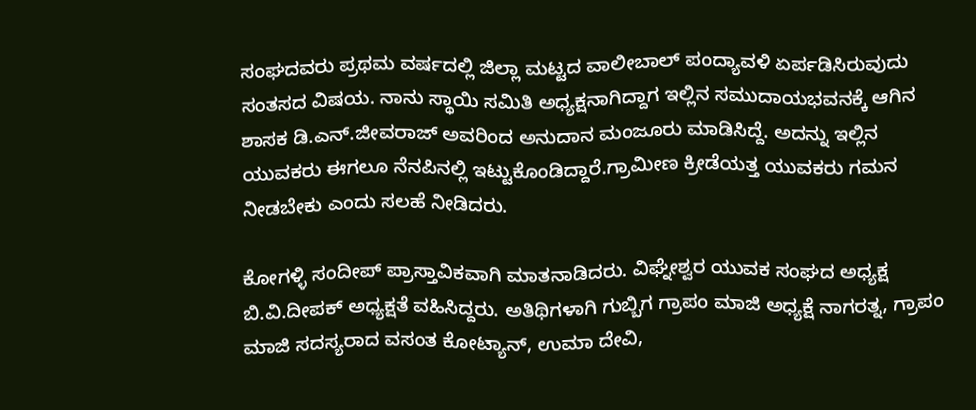ಸಂಘದವರು ಪ್ರಥಮ ವರ್ಷದಲ್ಲಿ ಜಿಲ್ಲಾ ಮಟ್ಟದ ವಾಲೀಬಾಲ್ ಪಂದ್ಯಾವಳಿ ಏರ್ಪಡಿಸಿರುವುದು ಸಂತಸದ ವಿಷಯ. ನಾನು ಸ್ಥಾಯಿ ಸಮಿತಿ ಅಧ್ಯಕ್ಷನಾಗಿದ್ದಾಗ ಇಲ್ಲಿನ ಸಮುದಾಯಭವನಕ್ಕೆ ಆಗಿನ ಶಾಸಕ ಡಿ.ಎನ್.ಜೀವರಾಜ್ ಅವರಿಂದ ಅನುದಾನ ಮಂಜೂರು ಮಾಡಿಸಿದ್ದೆ. ಅದನ್ನು ಇಲ್ಲಿನ ಯುವಕರು ಈಗಲೂ ನೆನಪಿನಲ್ಲಿ ಇಟ್ಟುಕೊಂಡಿದ್ದಾರೆ.ಗ್ರಾಮೀಣ ಕ್ರೀಡೆಯತ್ತ ಯುವಕರು ಗಮನ ನೀಡಬೇಕು ಎಂದು ಸಲಹೆ ನೀಡಿದರು.

ಕೋಗಳ್ಳಿ ಸಂದೀಪ್ ಪ್ರಾಸ್ತಾವಿಕವಾಗಿ ಮಾತನಾಡಿದರು. ವಿಘ್ನೇಶ್ವರ ಯುವಕ ಸಂಘದ ಅಧ್ಯಕ್ಷ ಬಿ.ವಿ.ದೀಪಕ್ ಅಧ್ಯಕ್ಷತೆ ವಹಿಸಿದ್ದರು. ಅತಿಥಿಗಳಾಗಿ ಗುಬ್ಬಿಗ ಗ್ರಾಪಂ ಮಾಜಿ ಅಧ್ಯಕ್ಷೆ ನಾಗರತ್ನ, ಗ್ರಾಪಂ ಮಾಜಿ ಸದಸ್ಯರಾದ ವಸಂತ ಕೋಟ್ಯಾನ್, ಉಮಾ ದೇವಿ,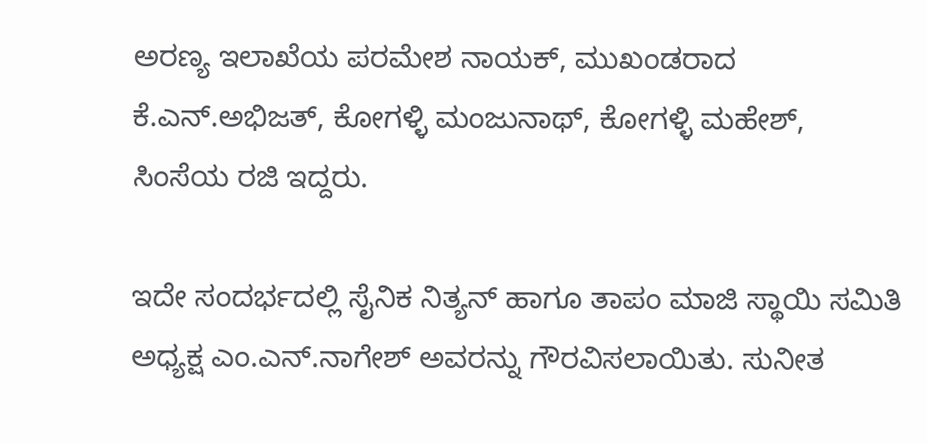ಅರಣ್ಯ ಇಲಾಖೆಯ ಪರಮೇಶ ನಾಯಕ್, ಮುಖಂಡರಾದ ಕೆ.ಎನ್.ಅಭಿಜತ್, ಕೋಗಳ್ಳಿ ಮಂಜುನಾಥ್, ಕೋಗಳ್ಳಿ ಮಹೇಶ್, ಸಿಂಸೆಯ ರಜಿ ಇದ್ದರು.

ಇದೇ ಸಂದರ್ಭದಲ್ಲಿ ಸೈನಿಕ ನಿತ್ಯನ್ ಹಾಗೂ ತಾಪಂ ಮಾಜಿ ಸ್ಥಾಯಿ ಸಮಿತಿ ಅಧ್ಯಕ್ಷ ಎಂ.ಎನ್.ನಾಗೇಶ್ ಅವರನ್ನು ಗೌರವಿಸಲಾಯಿತು. ಸುನೀತ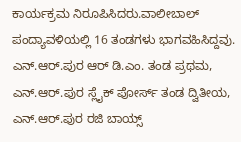ಕಾರ್ಯಕ್ರಮ ನಿರೂಪಿಸಿದರು.ವಾಲೀಬಾಲ್ ಪಂದ್ಯಾವಳಿಯಲ್ಲಿ 16 ತಂಡಗಳು ಭಾಗವಹಿಸಿದ್ದವು. ಎನ್.ಆರ್.ಪುರ ಆರ್ ಡಿ.ಎಂ. ತಂಡ ಪ್ರಥಮ, ಎನ್.ಆರ್.ಪುರ ಸ್ಲೈಕ್ ಪೋರ್ಸ್ ತಂಡ ದ್ವಿತೀಯ, ಎನ್.ಆರ್.ಪುರ ರಜಿ ಬಾಯ್ಸ್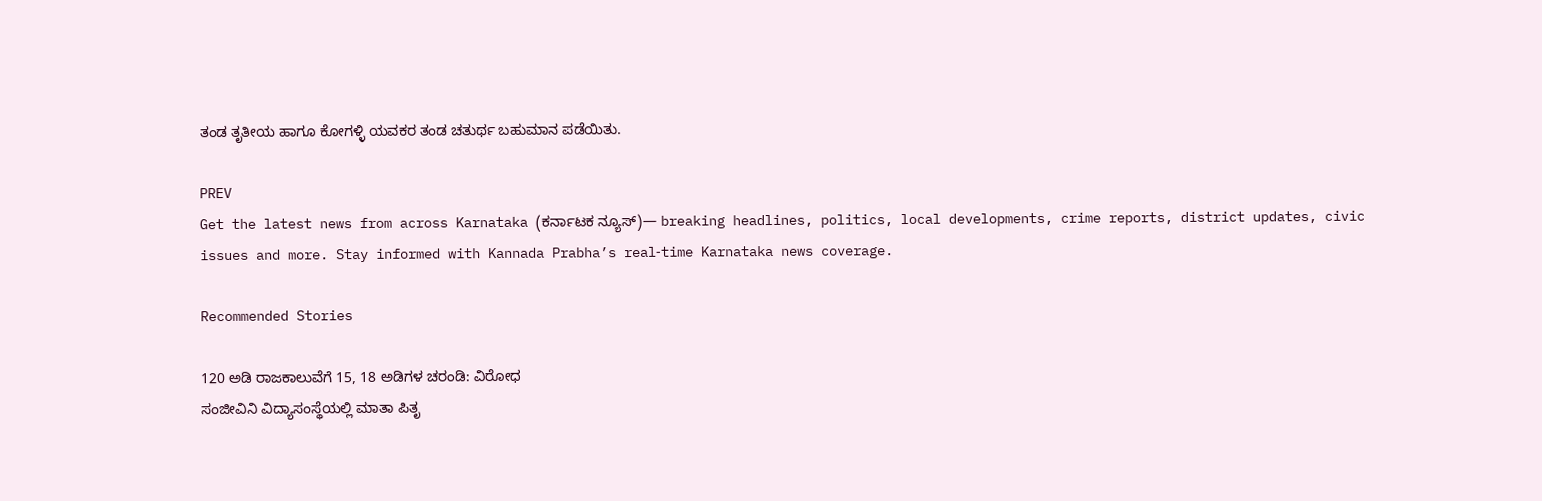ತಂಡ ತೃತೀಯ ಹಾಗೂ ಕೋಗಳ್ಳಿ ಯವಕರ ತಂಡ ಚತುರ್ಥ ಬಹುಮಾನ ಪಡೆಯಿತು.

PREV
Get the latest news from across Karnataka (ಕರ್ನಾಟಕ ನ್ಯೂಸ್)— breaking headlines, politics, local developments, crime reports, district updates, civic issues and more. Stay informed with Kannada Prabha’s real‑time Karnataka news coverage.

Recommended Stories

120 ಅಡಿ ರಾಜಕಾಲುವೆಗೆ 15, 18 ಅಡಿಗಳ ಚರಂಡಿ: ವಿರೋಧ
ಸಂಜೀವಿನಿ ವಿದ್ಯಾಸಂಸ್ಥೆಯಲ್ಲಿ ಮಾತಾ ಪಿತೃ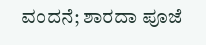ವಂದನೆ; ಶಾರದಾ ಪೂಜೆ